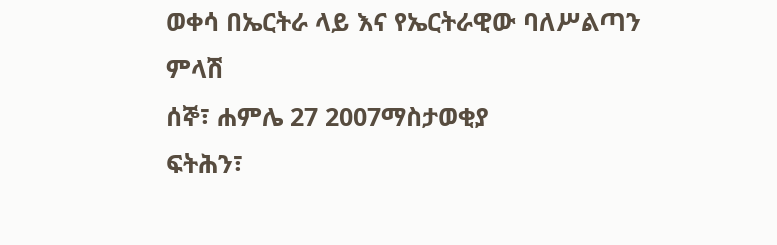ወቀሳ በኤርትራ ላይ እና የኤርትራዊው ባለሥልጣን ምላሽ
ሰኞ፣ ሐምሌ 27 2007ማስታወቂያ
ፍትሕን፣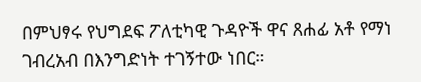በምህፃሩ የህግደፍ ፖለቲካዊ ጉዳዮች ዋና ጸሐፊ አቶ የማነ ገብረአብ በእንግድነት ተገኝተው ነበር።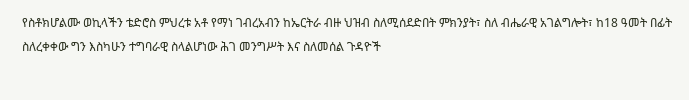የስቶክሆልሙ ወኪላችን ቴድሮስ ምህረቱ አቶ የማነ ገብረአብን ከኤርትራ ብዙ ህዝብ ስለሚሰደድበት ምክንያት፣ ስለ ብሔራዊ አገልግሎት፣ ከ18 ዓመት በፊት ስለረቀቀው ግን እስካሁን ተግባራዊ ስላልሆነው ሕገ መንግሥት እና ስለመሰል ጉዳዮች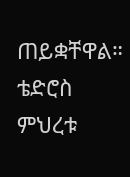ጠይቋቸዋል።
ቴድሮስ ምህረቱ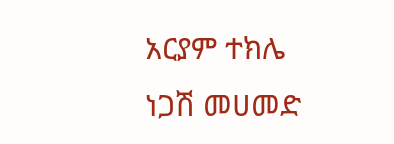አርያም ተክሌ
ነጋሽ መሀመድ